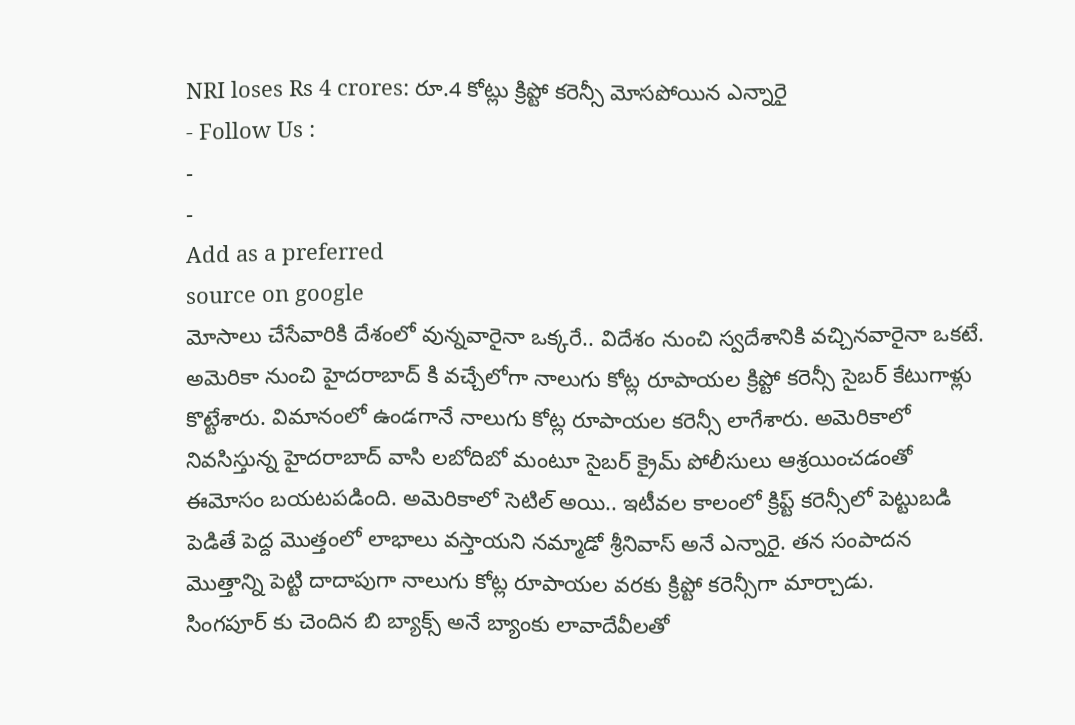NRI loses Rs 4 crores: రూ.4 కోట్లు క్రిప్టో కరెన్సీ మోసపోయిన ఎన్నారై
- Follow Us :
-
-
Add as a preferred
source on google
మోసాలు చేసేవారికి దేశంలో వున్నవారైనా ఒక్కరే.. విదేశం నుంచి స్వదేశానికి వచ్చినవారైనా ఒకటే. అమెరికా నుంచి హైదరాబాద్ కి వచ్చేలోగా నాలుగు కోట్ల రూపాయల క్రిప్టో కరెన్సీ సైబర్ కేటుగాళ్లు కొట్టేశారు. విమానంలో ఉండగానే నాలుగు కోట్ల రూపాయల కరెన్సీ లాగేశారు. అమెరికాలో నివసిస్తున్న హైదరాబాద్ వాసి లబోదిబో మంటూ సైబర్ క్రైమ్ పోలీసులు ఆశ్రయించడంతో ఈమోసం బయటపడింది. అమెరికాలో సెటిల్ అయి.. ఇటీవల కాలంలో క్రిప్ట్ కరెన్సీలో పెట్టుబడి పెడితే పెద్ద మొత్తంలో లాభాలు వస్తాయని నమ్మాడో శ్రీనివాస్ అనే ఎన్నారై. తన సంపాదన మొత్తాన్ని పెట్టి దాదాపుగా నాలుగు కోట్ల రూపాయల వరకు క్రిప్టో కరెన్సీగా మార్చాడు.
సింగపూర్ కు చెందిన బి బ్యాక్స్ అనే బ్యాంకు లావాదేవీలతో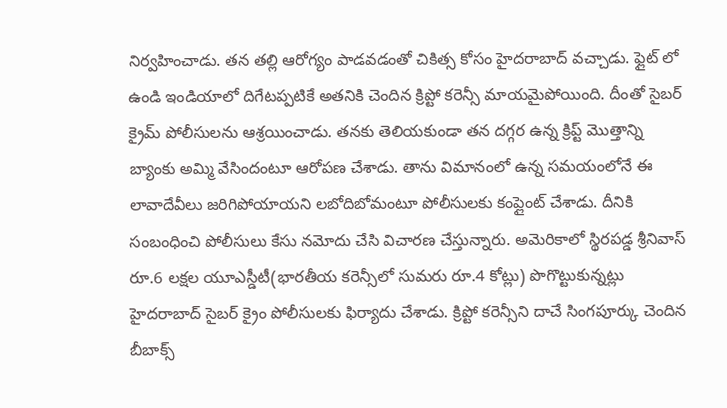నిర్వహించాడు. తన తల్లి ఆరోగ్యం పాడవడంతో చికిత్స కోసం హైదరాబాద్ వచ్చాడు. ఫ్లైట్ లో ఉండి ఇండియాలో దిగేటప్పటికే అతనికి చెందిన క్రిప్టో కరెన్సీ మాయమైపోయింది. దీంతో సైబర్ క్రైమ్ పోలీసులను ఆశ్రయించాడు. తనకు తెలియకుండా తన దగ్గర ఉన్న క్రిప్ట్ మొత్తాన్ని బ్యాంకు అమ్మి వేసిందంటూ ఆరోపణ చేశాడు. తాను విమానంలో ఉన్న సమయంలోనే ఈ లావాదేవీలు జరిగిపోయాయని లబోదిబోమంటూ పోలీసులకు కంప్లైంట్ చేశాడు. దీనికి సంబంధించి పోలీసులు కేసు నమోదు చేసి విచారణ చేస్తున్నారు. అమెరికాలో స్థిరపడ్డ శ్రీనివాస్ రూ.6 లక్షల యూఎస్డీటీ(భారతీయ కరెన్సీలో సుమరు రూ.4 కోట్లు) పొగొట్టుకున్నట్లు హైదరాబాద్ సైబర్ క్రైం పోలీసులకు ఫిర్యాదు చేశాడు. క్రిప్టో కరెన్సీని దాచే సింగపూర్కు చెందిన బీబాక్స్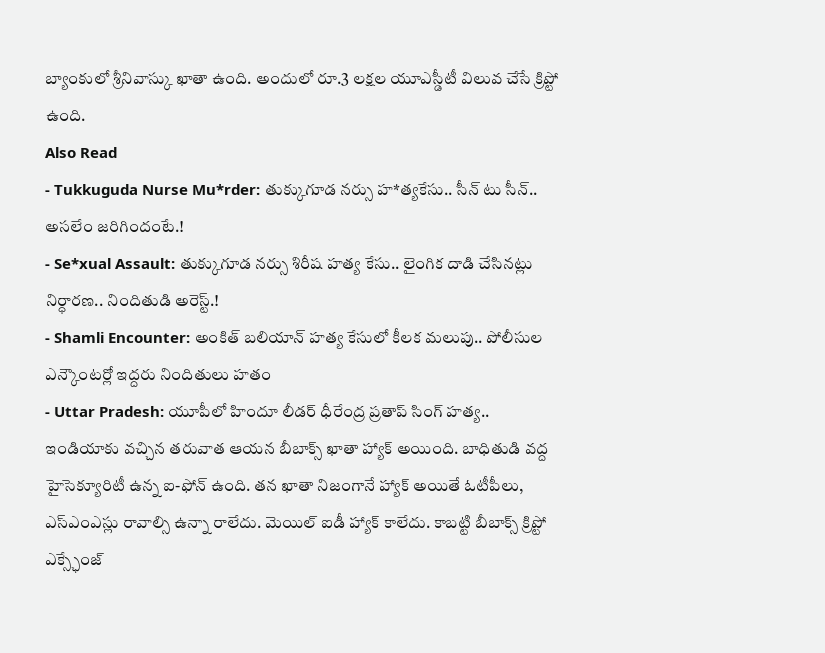బ్యాంకులో శ్రీనివాస్కు ఖాతా ఉంది. అందులో రూ.3 లక్షల యూఎస్డీటీ విలువ చేసే క్రిప్టో ఉంది.
Also Read
- Tukkuguda Nurse Mu*rder: తుక్కుగూడ నర్సు హ*త్యకేసు.. సీన్ టు సీన్.. అసలేం జరిగిందంటే.!
- Se*xual Assault: తుక్కుగూడ నర్సు శిరీష హత్య కేసు.. లైంగిక దాడి చేసినట్లు నిర్ధారణ.. నిందితుడి అరెస్ట్.!
- Shamli Encounter: అంకిత్ బలియాన్ హత్య కేసులో కీలక మలుపు.. పోలీసుల ఎన్కౌంటర్లో ఇద్దరు నిందితులు హతం
- Uttar Pradesh: యూపీలో హిందూ లీడర్ ధీరేంద్ర ప్రతాప్ సింగ్ హత్య..
ఇండియాకు వచ్చిన తరువాత ఆయన బీబాక్స్ ఖాతా హ్యాక్ అయింది. బాధితుడి వద్ద హైసెక్యూరిటీ ఉన్న ఐ-ఫోన్ ఉంది. తన ఖాతా నిజంగానే హ్యాక్ అయితే ఓటీపీలు, ఎస్ఎంఎస్లు రావాల్సి ఉన్నా రాలేదు. మెయిల్ ఐడీ హ్యాక్ కాలేదు. కాబట్టి బీబాక్స్ క్రిప్టో ఎక్స్ఛేంజ్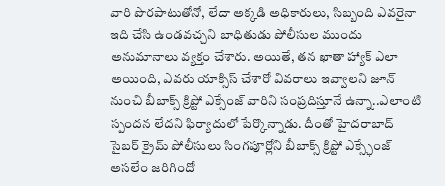వారి పొరపాటుతోనో, లేదా అక్కడి అధికారులు, సిబ్బంది ఎవరైనా ఇది చేసి ఉండవచ్చని బాధితుడు పోలీసుల ముందు అనుమానాలు వ్యక్తం చేశారు. అయితే, తన ఖాతా హ్యాక్ ఎలా అయింది, ఎవరు యాక్సిస్ చేశారో వివరాలు ఇవ్వాలని జూన్ నుంచి బీబాక్స్ క్రిప్టో ఎక్సేంజ్ వారిని సంప్రదిస్తూనే ఉన్నా..ఎలాంటి స్పందన లేదని ఫిర్యాదులో పేర్కొన్నాడు. దీంతో హైదరాబాద్ సైబర్ క్రైమ్ పోలీసులు సింగపూర్లోని బీబాక్స్ క్రిప్టో ఎక్స్ఛేంజ్ అసలేం జరిగిందో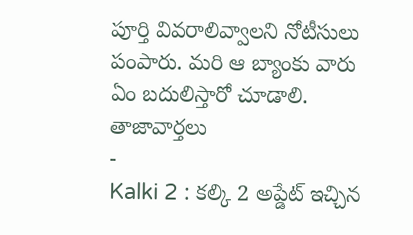పూర్తి వివరాలివ్వాలని నోటీసులు పంపారు. మరి ఆ బ్యాంకు వారు ఏం బదులిస్తారో చూడాలి.
తాజావార్తలు
-
Kalki 2 : కల్కి 2 అప్డేట్ ఇచ్చిన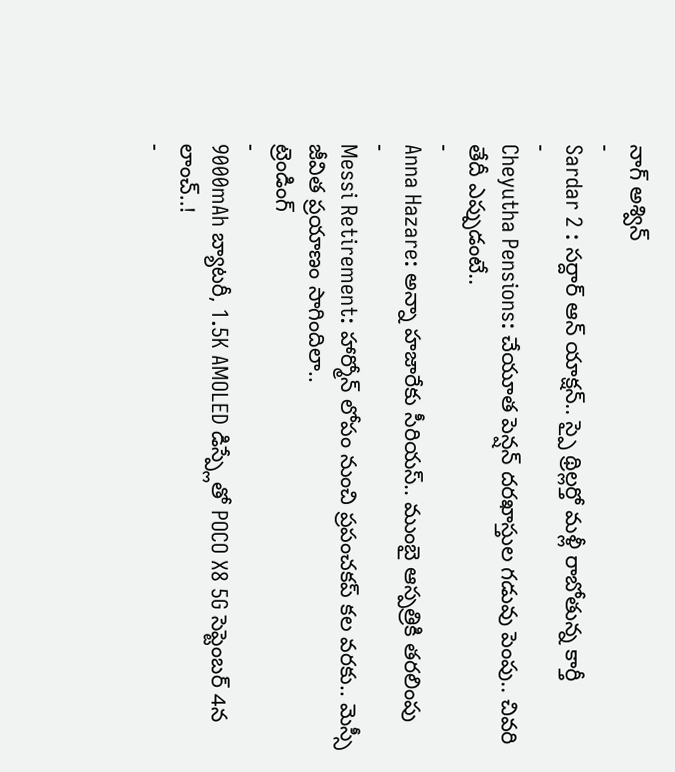నాగ్ అశ్విన్
-
Sardar 2 : సర్దార్ ఆన్ యాక్షన్.. స్పై థ్రిల్లర్తో మళ్లీ రాబోతున్న కార్తీ
-
Cheyutha Pensions: చేయూత పెన్షన్ దరఖాస్తుల గడువు పెంపు.. చివరి తేదీ ఎప్పుడంటే..
-
Anna Hazare: అన్నా హజారేకు సీరియస్.. ముంబై ఆస్పత్రికి తరలింపు
-
Messi Retirement: హార్మోన్ లోపం నుంచి ప్రపంచకప్ కల వరకు.. మెస్సీ జీవిత ప్రయాణం సాగిందిలా..
ట్రెండింగ్
-
9000mAh బ్యాటరీ, 1.5K AMOLED డిస్ప్లేతో POCO X8 5G సెప్టెంబర్ 4న లాంచ్..!
-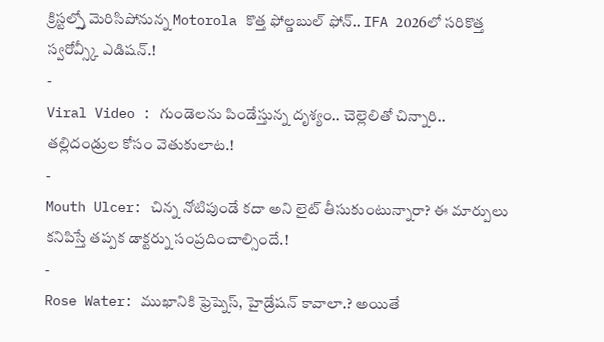క్రిస్టల్స్తో మెరిసిపోనున్న Motorola కొత్త ఫోల్డబుల్ ఫోన్.. IFA 2026లో సరికొత్త స్వరోవ్స్కీ ఎడిషన్.!
-
Viral Video : గుండెలను పిండేస్తున్న దృశ్యం.. చెల్లెలితో చిన్నారి.. తల్లిదండ్రుల కోసం వెతుకులాట.!
-
Mouth Ulcer: చిన్న నోటిపుండే కదా అని లైట్ తీసుకుంటున్నారా? ఈ మార్పులు కనిపిస్తే తప్పక డాక్టర్ను సంప్రదించాల్సిందే.!
-
Rose Water: ముఖానికి ఫ్రెష్నెస్, హైడ్రేషన్ కావాలా.? అయితే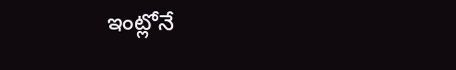ఇంట్లోనే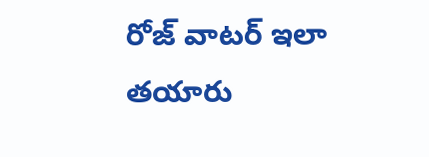రోజ్ వాటర్ ఇలా తయారు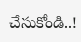చేసుకోండి..!